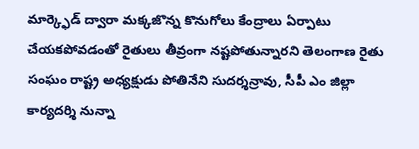మార్క్ఫెడ్ ద్వారా మక్కజొన్న కొనుగోలు కేంద్రాలు ఏర్పాటు చేయకపోవడంతో రైతులు తీవ్రంగా నష్టపోతున్నారని తెలంగాణ రైతు సంఘం రాష్ట్ర అధ్యక్షుడు పోతినేని సుదర్శన్రావు, సీపీ ఎం జిల్లా కార్యదర్శి నున్నా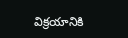విక్రయానికి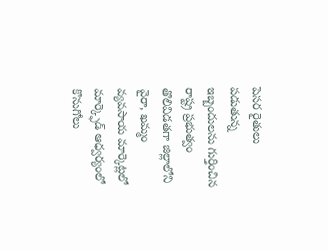పెసర రైతులు పడుతున్న ఇబ్బందులను గుర్తించిన రాష్ట్ర ప్రభుత్వం తొలివిడతగా జిల్లాలోని వైరా, ఖమ్మం వ్యవసాయ మార్కెట్లలో మార్క్ఫెడ్ ఆధ్వర్యంలో కొనుగోలు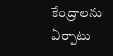కేంద్రాలను ఏర్పాటు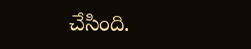చేసింది.